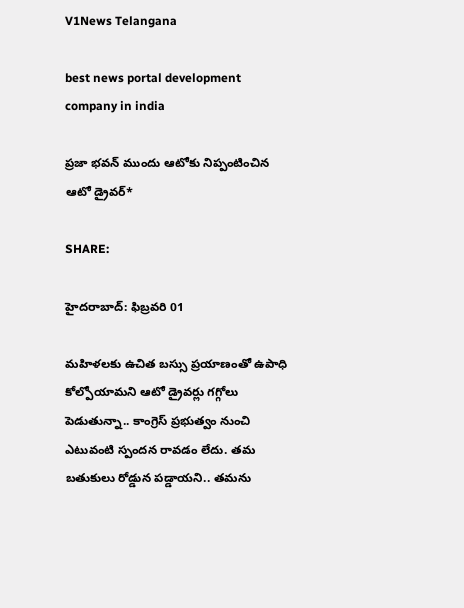V1News Telangana

best news portal development company in india

ప్రజా భవన్ ముందు ఆటోకు నిప్పంటించిన ఆటో డ్రైవర్*

SHARE:

హైదరాబాద్: ఫిబ్రవరి 01

మహిళలకు ఉచిత బస్సు ప్రయాణంతో ఉపాధి కోల్పోయామని ఆటో డ్రైవర్లు గగ్గోలు పెడుతున్నా.. కాంగ్రెస్‌ ప్రభుత్వం నుంచి ఎటువంటి స్పందన రావడం లేదు. తమ బతుకులు రోడ్డున పడ్డాయని.. తమను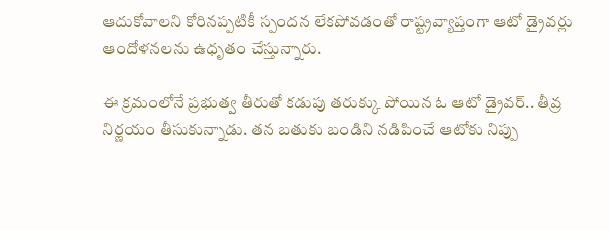ఆదుకోవాలని కోరినప్పటికీ స్పందన లేకపోవడంతో రాష్ట్రవ్యాప్తంగా ఆటో డ్రైవర్లు ఆందోళనలను ఉధృతం చేస్తున్నారు.

ఈ క్రమంలోనే ప్రభుత్వ తీరుతో కడుపు తరుక్కు పోయిన ఓ ఆటో డ్రైవర్‌.. తీవ్ర నిర్ణయం తీసుకున్నాడు. తన బతుకు బండిని నడిపించే ఆటోకు నిప్పు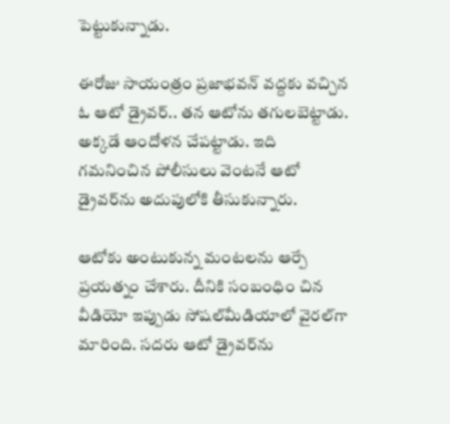పెట్టుకున్నాడు.

ఈరోజు సాయంత్రం ప్రజాభవన్‌ వద్దకు వచ్చిన ఓ ఆటో డ్రైవర్‌.. తన ఆటోను తగులబెట్టాడు. అక్కడే ఆందోళన చేపట్టాడు. ఇది గమనించిన పోలీసులు వెంటనే ఆటో డ్రైవర్‌ను అదుపులోకి తీసుకున్నారు.

ఆటోకు అంటుకున్న మంటలను ఆర్పే ప్రయత్నం చేశారు. దీనికి సంబంధిం చిన వీడియో ఇప్పుడు సోషల్‌మీడియాలో వైరల్‌గా మారింది. సదరు ఆటో డ్రైవర్‌ను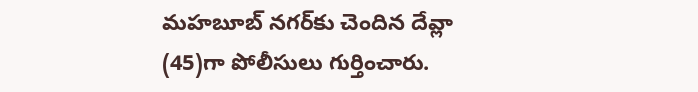మహబూబ్‌ నగర్‌కు చెందిన దేవ్లా (45)గా పోలీసులు గుర్తించారు.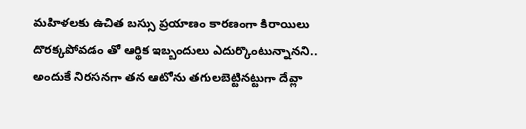మహిళలకు ఉచిత బస్సు ప్రయాణం కారణంగా కిరాయిలు దొరక్కపోవడం తో ఆర్థిక ఇబ్బందులు ఎదుర్కొంటున్నానని.. అందుకే నిరసనగా తన ఆటోను తగులబెట్టినట్టుగా దేవ్లా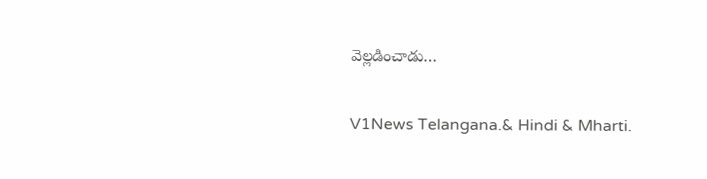వెల్లడించాడు…

V1News Telangana.& Hindi & Mharti.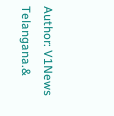Author: V1News Telangana.&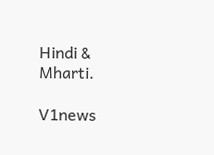Hindi & Mharti.

V1news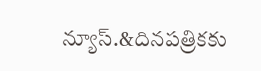న్యూస్.&దినపత్రికకు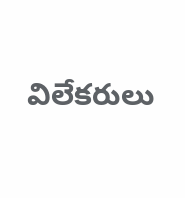విలేకరులు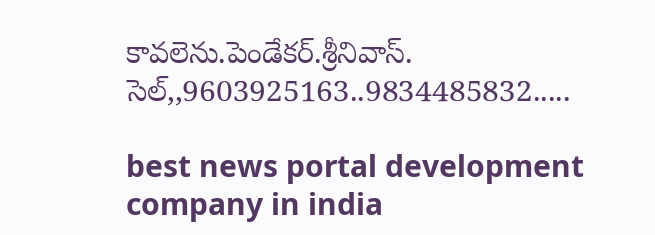కావలెను.పెండేకర్.శ్రీనివాస్. సెల్,,9603925163..9834485832.....

best news portal development company in india